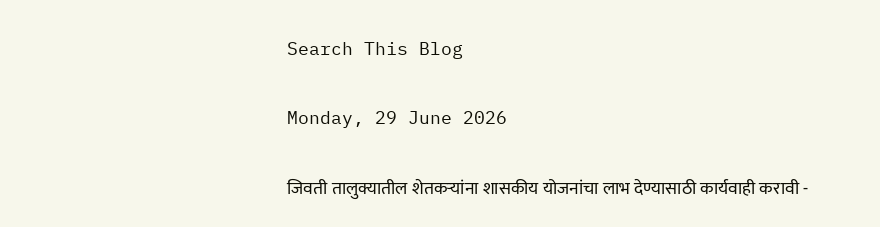Search This Blog

Monday, 29 June 2026

जिवती तालुक्यातील शेतकऱ्यांना शासकीय योजनांचा लाभ देण्यासाठी कार्यवाही करावी -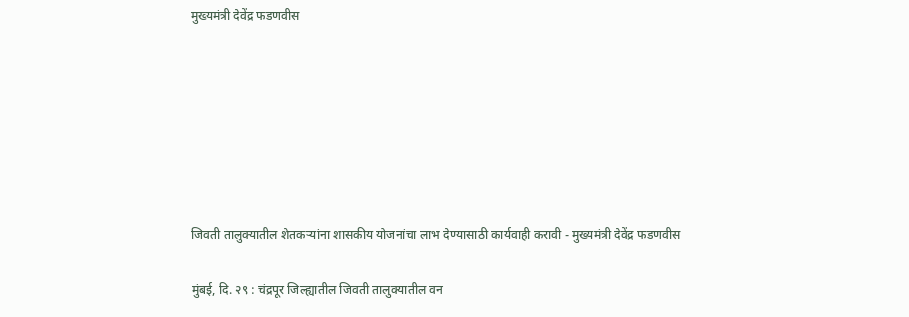मुख्यमंत्री देवेंद्र फडणवीस







जिवती तालुक्यातील शेतकऱ्यांना शासकीय योजनांचा लाभ देण्यासाठी कार्यवाही करावी - मुख्यमंत्री देवेंद्र फडणवीस

मुंबई, दि. २९ : चंद्रपूर जिल्ह्यातील जिवती तालुक्यातील वन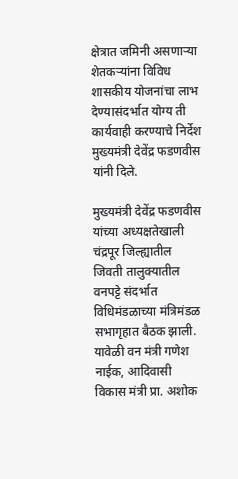क्षेत्रात जमिनी असणाऱ्या शेतकऱ्यांना विविध शासकीय योजनांचा लाभ देण्यासंदर्भात योग्य ती कार्यवाही करण्याचे निर्देश मुख्यमंत्री देवेंद्र फडणवीस यांनी दिले.

मुख्यमंत्री देवेंद्र फडणवीस यांच्या अध्यक्षतेखाली चंद्रपूर जिल्ह्यातील जिवती तालुक्यातील वनपट्टे संदर्भात विधिमंडळाच्या मंत्रिमंडळ सभागृहात बैठक झाली. यावेळी वन मंत्री गणेश नाईक, आदिवासी विकास मंत्री प्रा. अशोक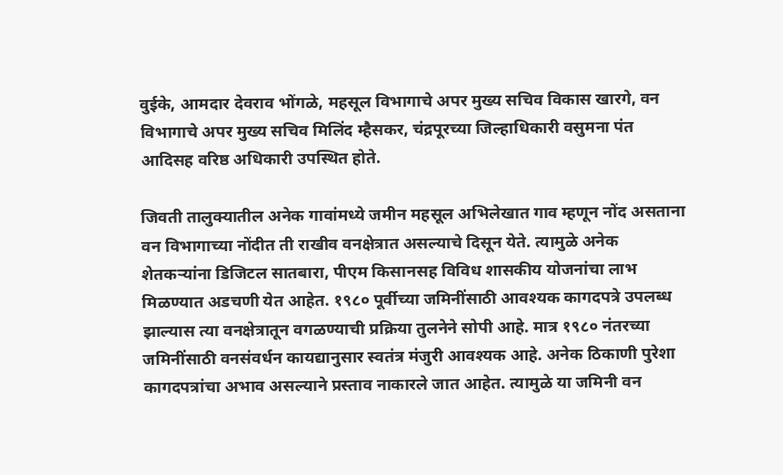वुईके, आमदार देवराव भोंगळे, महसूल विभागाचे अपर मुख्य सचिव विकास खारगे, वन विभागाचे अपर मुख्य सचिव मिलिंद म्हैसकर, चंद्रपूरच्या जिल्हाधिकारी वसुमना पंत आदिसह वरिष्ठ अधिकारी उपस्थित होते.

जिवती तालुक्यातील अनेक गावांमध्ये जमीन महसूल अभिलेखात गाव म्हणून नोंद असताना वन विभागाच्या नोंदीत ती राखीव वनक्षेत्रात असल्याचे दिसून येते. त्यामुळे अनेक शेतकऱ्यांना डिजिटल सातबारा, पीएम किसानसह विविध शासकीय योजनांचा लाभ मिळण्यात अडचणी येत आहेत. १९८० पूर्वीच्या जमिनींसाठी आवश्यक कागदपत्रे उपलब्ध झाल्यास त्या वनक्षेत्रातून वगळण्याची प्रक्रिया तुलनेने सोपी आहे. मात्र १९८० नंतरच्या जमिनींसाठी वनसंवर्धन कायद्यानुसार स्वतंत्र मंजुरी आवश्यक आहे. अनेक ठिकाणी पुरेशा कागदपत्रांचा अभाव असल्याने प्रस्ताव नाकारले जात आहेत. त्यामुळे या जमिनी वन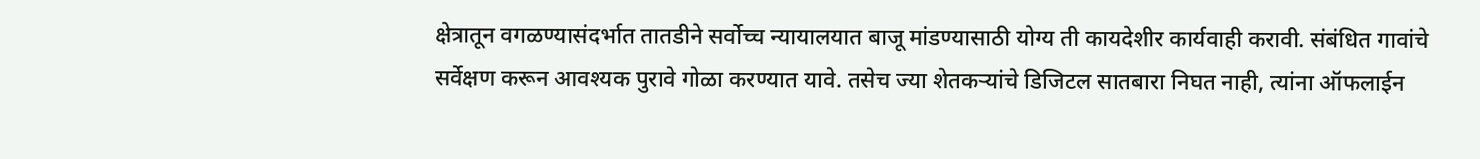क्षेत्रातून वगळण्यासंदर्भात तातडीने सर्वोच्च न्यायालयात बाजू मांडण्यासाठी योग्य ती कायदेशीर कार्यवाही करावी. संबंधित गावांचे सर्वेक्षण करून आवश्यक पुरावे गोळा करण्यात यावे. तसेच ज्या शेतकऱ्यांचे डिजिटल सातबारा निघत नाही, त्यांना ऑफलाईन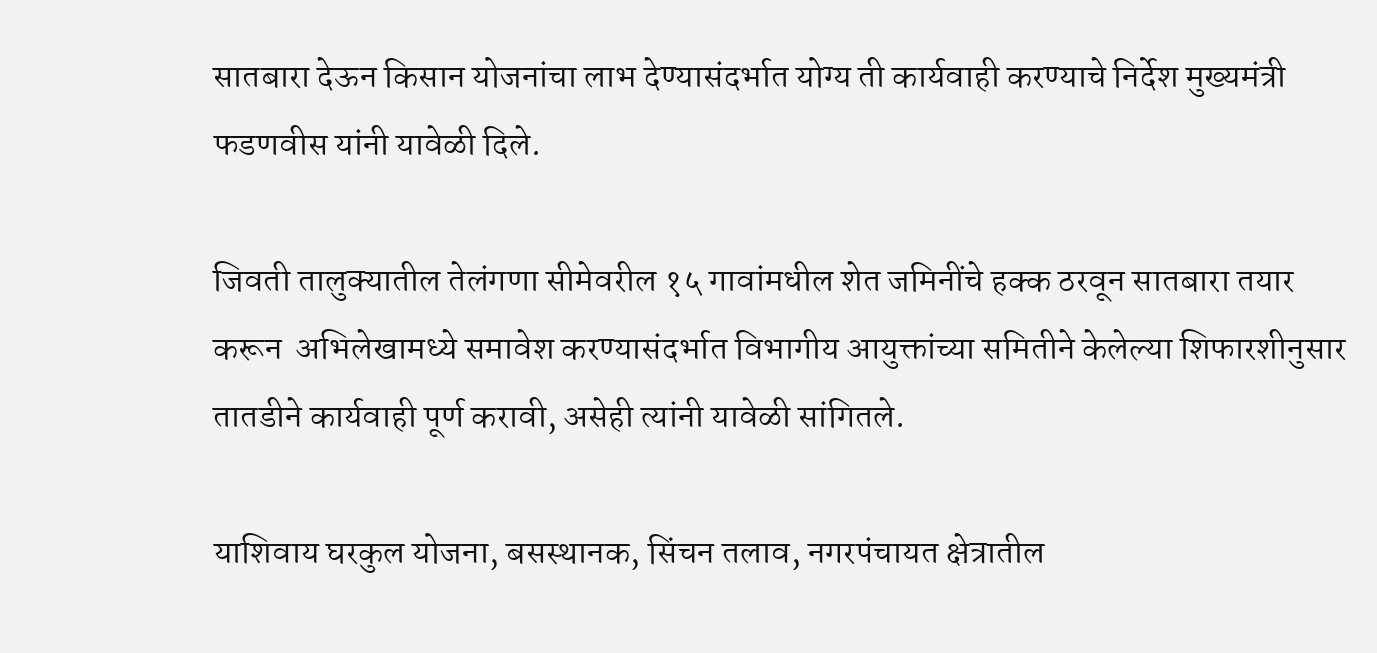सातबारा देऊन किसान योजनांचा लाभ देण्यासंदर्भात योग्य ती कार्यवाही करण्याचे निर्देश मुख्यमंत्री फडणवीस यांनी यावेळी दिले.

जिवती तालुक्यातील तेलंगणा सीमेवरील १५ गावांमधील शेत जमिनींचे हक्क ठरवून सातबारा तयार करून  अभिलेखामध्ये समावेश करण्यासंदर्भात विभागीय आयुक्तांच्या समितीने केलेल्या शिफारशीनुसार तातडीने कार्यवाही पूर्ण करावी, असेही त्यांनी यावेळी सांगितले.

याशिवाय घरकुल योजना, बसस्थानक, सिंचन तलाव, नगरपंचायत क्षेत्रातील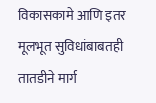विकासकामे आणि इतर मूलभूत सुविधांबाबतही तातडीने मार्ग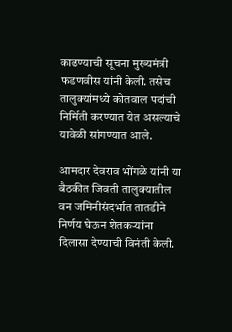काढण्याची सूचना मुख्यमंत्री फडणवीस यांनी केली. तसेच तालुक्यांमध्ये कोतवाल पदांची निर्मिती करण्यात येत असल्याचे यावेळी सांगण्यात आले.

आमदार देवराव भोंगळे यांनी या बैठकीत जिवती तालुक्यातील वन जमिनीसंदर्भात तातडीने निर्णय घेऊन शेतकऱ्यांना दिलासा देण्याची विनंती केली.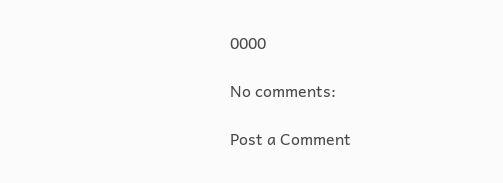0000

No comments:

Post a Comment